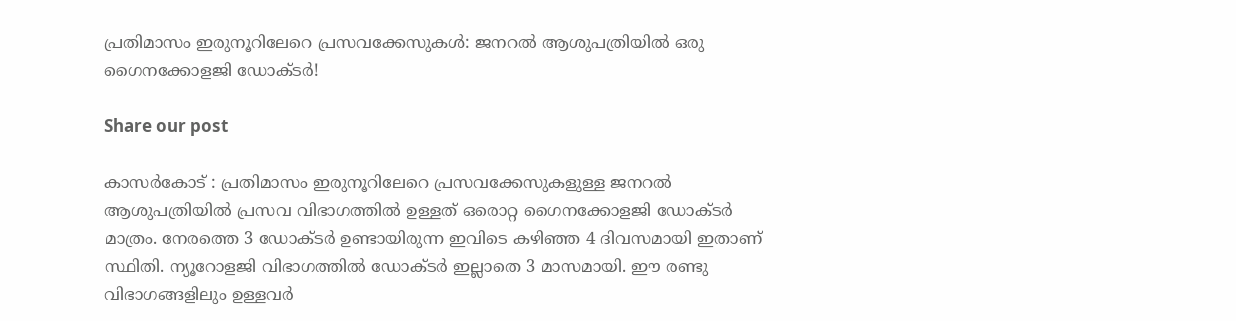പ്രതിമാസം ഇരുനൂറിലേറെ പ്രസവക്കേസുകൾ: ജനറൽ ആശുപത്രിയിൽ ഒരു ഗൈനക്കോളജി ഡോക്ടർ!

Share our post

കാസർകോട് : പ്രതിമാസം ഇരുനൂറിലേറെ പ്രസവക്കേസുകളുള്ള ജനറൽ ആശുപത്രിയിൽ പ്രസവ വിഭാഗത്തിൽ ഉള്ളത് ഒരൊറ്റ ഗൈനക്കോളജി ഡോക്ടർ മാത്രം. നേരത്തെ 3 ഡോക്ടർ ഉണ്ടായിരുന്ന ഇവിടെ കഴിഞ്ഞ 4 ദിവസമായി ഇതാണ് സ്ഥിതി. ന്യൂറോളജി വിഭാഗത്തിൽ ഡോക്ടർ ഇല്ലാതെ 3 മാസമായി. ഈ രണ്ടു വിഭാഗങ്ങളിലും ഉള്ളവർ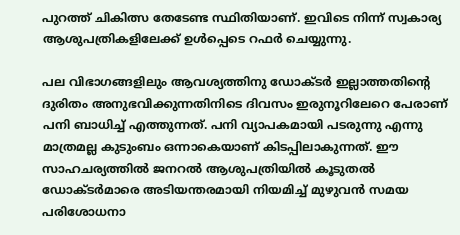പുറത്ത് ചികിത്സ തേടേണ്ട സ്ഥിതിയാണ്. ഇവിടെ നിന്ന് സ്വകാര്യ ആശുപത്രികളിലേക്ക് ഉൾപ്പെടെ റഫർ ചെയ്യുന്നു.

പല വിഭാഗങ്ങളിലും ആവശ്യത്തിനു ഡോക്ടർ ഇല്ലാത്തതിന്റെ ദുരിതം അനുഭവിക്കുന്നതിനിടെ ദിവസം ഇരുനൂറിലേറെ പേരാണ് പനി ബാധിച്ച് എത്തുന്നത്. പനി വ്യാപകമായി പടരുന്നു എന്നു മാത്രമല്ല കുടുംബം ഒന്നാകെയാണ് കിടപ്പിലാകുന്നത്. ഈ സാഹചര്യത്തിൽ ജനറൽ ആശുപത്രിയിൽ കൂടുതൽ ഡോക്ടർമാരെ അടിയന്തരമായി നിയമിച്ച് മുഴുവൻ സമയ പരിശോധനാ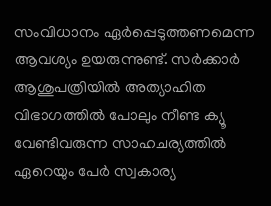സംവിധാനം ഏർപ്പെടുത്തണമെന്ന ആവശ്യം ഉയരുന്നുണ്ട്. സർക്കാർ ആശുപത്രിയിൽ അത്യാഹിത വിഭാഗത്തിൽ പോലും നീണ്ട ക്യൂ വേണ്ടിവരുന്ന സാഹചര്യത്തിൽ ഏറെയും പേർ സ്വകാര്യ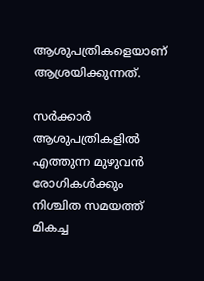ആശുപത്രികളെയാണ് ആശ്രയിക്കുന്നത്.

സർക്കാർ ആശുപത്രികളിൽ എത്തുന്ന മുഴുവൻ രോഗികൾക്കും നിശ്ചിത സമയത്ത് മികച്ച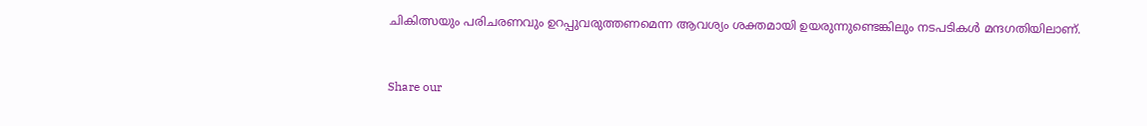ചികിത്സയും പരിചരണവും ഉറപ്പുവരുത്തണമെന്ന ആവശ്യം ശക്തമായി ഉയരുന്നുണ്ടെങ്കിലും നടപടികൾ മന്ദഗതിയിലാണ്.


Share our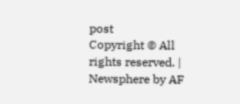post
Copyright © All rights reserved. | Newsphere by AF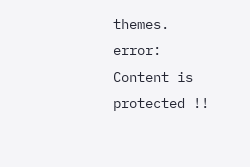themes.
error: Content is protected !!